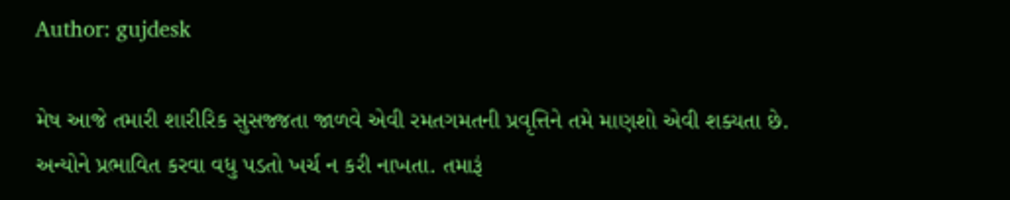Author: gujdesk

મેષ આજે તમારી શારીરિક સુસજ્જતા જાળવે એવી રમતગમતની પ્રવૃત્તિને તમે માણશો એવી શક્યતા છે. અન્યોને પ્રભાવિત કરવા વધુ પડતો ખર્ચ ન કરી નાખતા. તમારૂં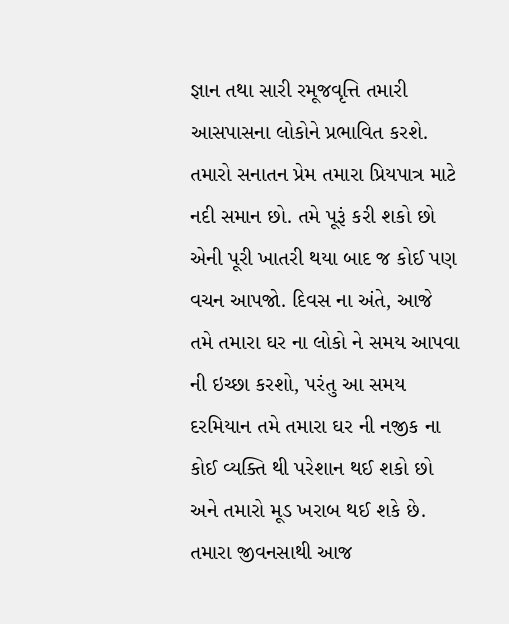જ્ઞાન તથા સારી રમૂજવૃત્તિ તમારી આસપાસના લોકોને પ્રભાવિત કરશે. તમારો સનાતન પ્રેમ તમારા પ્રિયપાત્ર માટે નદી સમાન છો. તમે પૂરૂં કરી શકો છો એની પૂરી ખાતરી થયા બાદ જ કોઈ પણ વચન આપજો. દિવસ ના અંતે, આજે તમે તમારા ઘર ના લોકો ને સમય આપવા ની ઇચ્છા કરશો, પરંતુ આ સમય દરમિયાન તમે તમારા ઘર ની નજીક ના કોઈ વ્યક્તિ થી પરેશાન થઈ શકો છો અને તમારો મૂડ ખરાબ થઈ શકે છે. તમારા જીવનસાથી આજ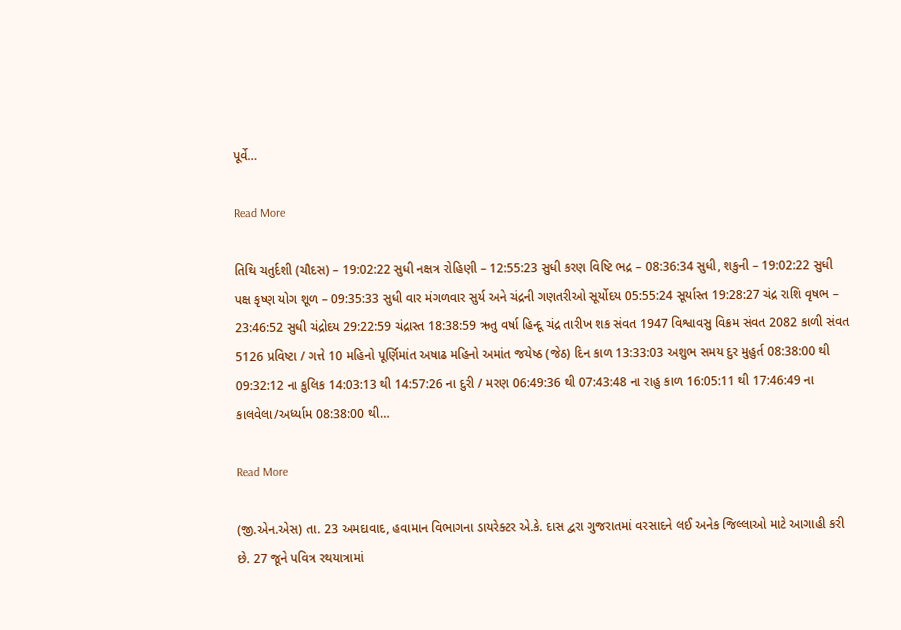પૂર્વે…

Read More

તિથિ ચતુર્દશી (ચૌદસ) – 19:02:22 સુધી નક્ષત્ર રોહિણી – 12:55:23 સુધી કરણ વિષ્ટિ ભદ્ર – 08:36:34 સુધી, શકુની – 19:02:22 સુધી પક્ષ કૃષ્ણ યોગ શૂળ – 09:35:33 સુધી વાર મંગળવાર સુર્ય અને ચંદ્રની ગણતરીઓ સૂર્યોદય 05:55:24 સૂર્યાસ્ત 19:28:27 ચંદ્ર રાશિ વૃષભ – 23:46:52 સુધી ચંદ્રોદય 29:22:59 ચંદ્રાસ્ત 18:38:59 ઋતુ વર્ષા હિન્દૂ ચંદ્ર તારીખ શક સંવત 1947 વિશ્વાવસુ વિક્રમ સંવત 2082 કાળી સંવત 5126 પ્રવિષ્ટા / ગત્તે 10 મહિનો પૂર્ણિમાંત અષાઢ મહિનો અમાંત જયેષ્ઠ (જેઠ) દિન કાળ 13:33:03 અશુભ સમય દુર મુહુર્ત 08:38:00 થી 09:32:12 ના કુલિક 14:03:13 થી 14:57:26 ના દુરી / મરણ 06:49:36 થી 07:43:48 ના રાહુ કાળ 16:05:11 થી 17:46:49 ના કાલવેલા/અર્ધ્યામ 08:38:00 થી…

Read More

(જી.એન.એસ) તા. 23 અમદાવાદ, હવામાન વિભાગના ડાયરેક્ટર એ.કે. દાસ દ્વરા ગુજરાતમાં વરસાદને લઈ અનેક જિલ્લાઓ માટે આગાહી કરી છે. 27 જૂને પવિત્ર રથયાત્રામાં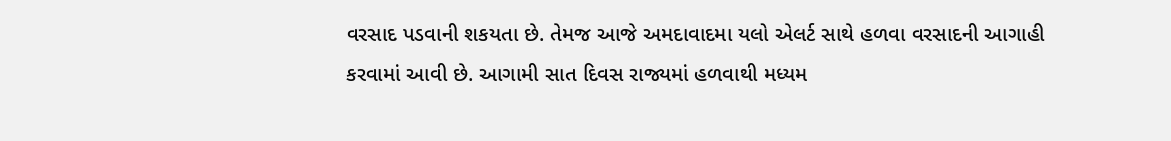વરસાદ પડવાની શકયતા છે. તેમજ આજે અમદાવાદમા યલો એલર્ટ સાથે હળવા વરસાદની આગાહી કરવામાં આવી છે. આગામી સાત દિવસ રાજ્યમાં હળવાથી મધ્યમ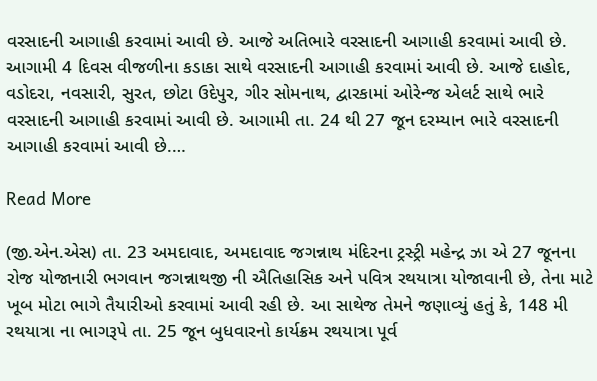વરસાદની આગાહી કરવામાં આવી છે. આજે અતિભારે વરસાદની આગાહી કરવામાં આવી છે. આગામી 4 દિવસ વીજળીના કડાકા સાથે વરસાદની આગાહી કરવામાં આવી છે. આજે દાહોદ, વડોદરા, નવસારી, સુરત, છોટા ઉદેપુર, ગીર સોમનાથ, દ્વારકામાં ઓરેન્જ એલર્ટ સાથે ભારે વરસાદની આગાહી કરવામાં આવી છે. આગામી તા. 24 થી 27 જૂન દરમ્યાન ભારે વરસાદની આગાહી કરવામાં આવી છે.…

Read More

(જી.એન.એસ) તા. 23 અમદાવાદ, અમદાવાદ જગન્નાથ મંદિરના ટ્રસ્ટ્રી મહેન્દ્ર ઝા એ 27 જૂનના રોજ યોજાનારી ભગવાન જગન્નાથજી ની ઐતિહાસિક અને પવિત્ર રથયાત્રા યોજાવાની છે, તેના માટે ખૂબ મોટા ભાગે તૈયારીઓ કરવામાં આવી રહી છે. આ સાથેજ તેમને જણાવ્યું હતું કે, 148 મી રથયાત્રા ના ભાગરૂપે તા. 25 જૂન બુધવારનો કાર્યક્રમ રથયાત્રા પૂર્વ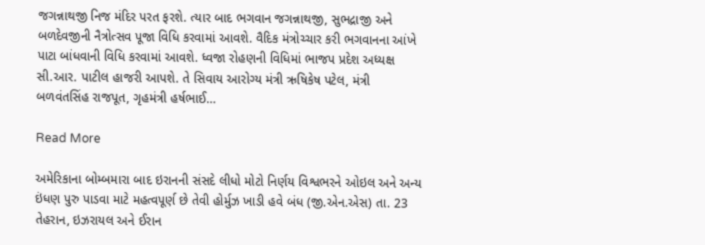જગન્નાથજી નિજ મંદિર પરત ફરશે. ત્યાર બાદ ભગવાન જગન્નાથજી, સુભદ્રાજી અને બળદેવજીની નૈત્રોત્સવ પૂજા વિધિ કરવામાં આવશે. વૈદિક મંત્રોચ્ચાર કરી ભગવાનના આંખે પાટા બાંધવાની વિધિ કરવામાં આવશે. ધ્વજા રોહણની વિધિમાં ભાજપ પ્રદેશ અધ્યક્ષ સી.આર. પાટીલ હાજરી આપશે. તે સિવાય આરોગ્ય મંત્રી ઋષિકેષ પટેલ, મંત્રી બળવંતસિંહ રાજપૂત, ગૃહમંત્રી હર્ષભાઈ…

Read More

અમેરિકાના બોમ્બમારા બાદ ઇરાનની સંસદે લીધો મોટો નિર્ણય વિશ્વભરને ઓઇલ અને અન્ય ઇંધણ પુરુ પાડવા માટે મહત્વપૂર્ણ છે તેવી હોર્મુઝ ખાડી હવે બંધ (જી.એન.એસ) તા. 23 તેહરાન, ઇઝરાયલ અને ઈરાન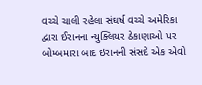વચ્ચે ચાલી રહેલા સંઘર્ષ વચ્ચે અમેરિકા દ્વારા ઈરાનના ન્યુક્લિયર ઠેકાણાઓ પર બોમ્બમારા બાદ ઇરાનની સંસદે એક એવો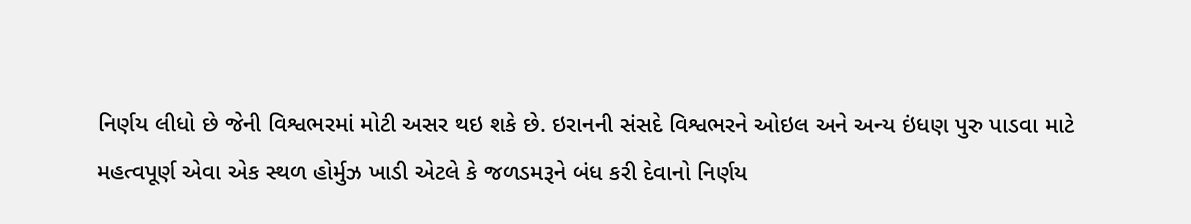નિર્ણય લીધો છે જેની વિશ્વભરમાં મોટી અસર થઇ શકે છે. ઇરાનની સંસદે વિશ્વભરને ઓઇલ અને અન્ય ઇંધણ પુરુ પાડવા માટે મહત્વપૂર્ણ એવા એક સ્થળ હોર્મુઝ ખાડી એટલે કે જળડમરૂને બંધ કરી દેવાનો નિર્ણય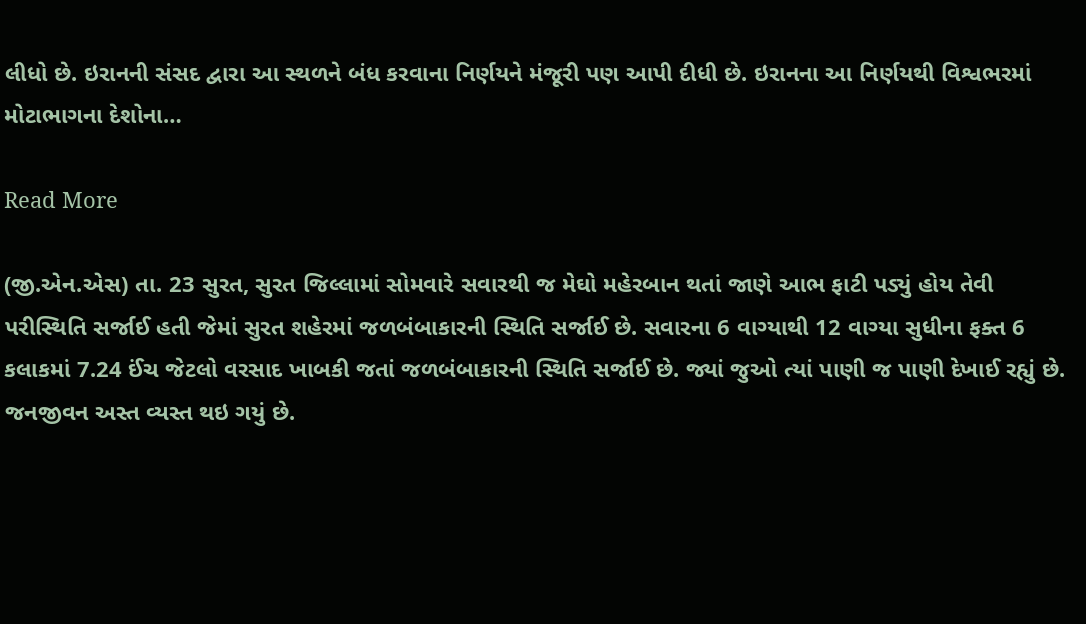લીધો છે. ઇરાનની સંસદ દ્વારા આ સ્થળને બંધ કરવાના નિર્ણયને મંજૂરી પણ આપી દીધી છે. ઇરાનના આ નિર્ણયથી વિશ્વભરમાં મોટાભાગના દેશોના…

Read More

(જી.એન.એસ) તા. 23 સુરત, સુરત જિલ્લામાં સોમવારે સવારથી જ મેઘો મહેરબાન થતાં જાણે આભ ફાટી પડ્યું હોય તેવી પરીસ્થિતિ સર્જાઈ હતી જેમાં સુરત શહેરમાં જળબંબાકારની સ્થિતિ સર્જાઈ છે. સવારના 6 વાગ્યાથી 12 વાગ્યા સુધીના ફક્ત 6 કલાકમાં 7.24 ઈંચ જેટલો વરસાદ ખાબકી જતાં જળબંબાકારની સ્થિતિ સર્જાઈ છે. જ્યાં જુઓ ત્યાં પાણી જ પાણી દેખાઈ રહ્યું છે. જનજીવન અસ્ત વ્યસ્ત થઇ ગયું છે.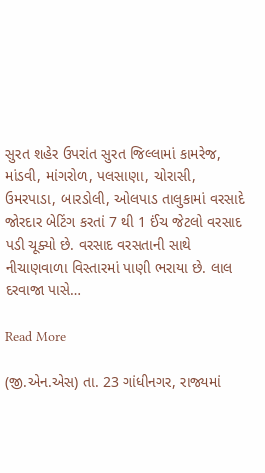સુરત શહેર ઉપરાંત સુરત જિલ્લામાં કામરેજ, માંડવી, માંગરોળ, પલસાણા, ચોરાસી, ઉમરપાડા, બારડોલી, ઓલપાડ તાલુકામાં વરસાદે જોરદાર બેટિંગ કરતાં 7 થી 1 ઈંચ જેટલો વરસાદ પડી ચૂક્યો છે. વરસાદ વરસતાની સાથે નીચાણવાળા વિસ્તારમાં પાણી ભરાયા છે. લાલ દરવાજા પાસે…

Read More

(જી.એન.એસ) તા. 23 ગાંધીનગર, રાજ્યમાં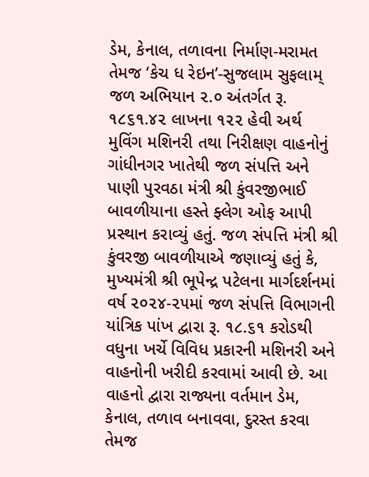ડેમ, કેનાલ, તળાવના નિર્માણ-મરામત તેમજ ‘કેચ ધ રેઇન’-સુજલામ સુફલામ્ જળ અભિયાન ૨.૦ અંતર્ગત રૂ. ૧૮૬૧.૪૨ લાખના ૧૨૨ હેવી અર્થ મુવિંગ મશિનરી તથા નિરીક્ષણ વાહનોનું ગાંધીનગર ખાતેથી જળ સંપત્તિ અને પાણી પુરવઠા મંત્રી શ્રી કુંવરજીભાઈ બાવળીયાના હસ્તે ફ્લેગ ઓફ આપી પ્રસ્થાન કરાવ્યું હતું. જળ સંપત્તિ મંત્રી શ્રી કુંવરજી બાવળીયાએ જણાવ્યું હતું કે, મુખ્યમંત્રી શ્રી ભૂપેન્દ્ર પટેલના માર્ગદર્શનમાં વર્ષ ૨૦૨૪-૨૫માં જળ સંપત્તિ વિભાગની યાંત્રિક પાંખ દ્વારા રૂ. ૧૮.૬૧ કરોડથી વધુના ખર્ચે વિવિધ પ્રકારની મશિનરી અને વાહનોની ખરીદી કરવામાં આવી છે. આ વાહનો દ્વારા રાજ્યના વર્તમાન ડેમ, કેનાલ, તળાવ બનાવવા, દુરસ્ત કરવા તેમજ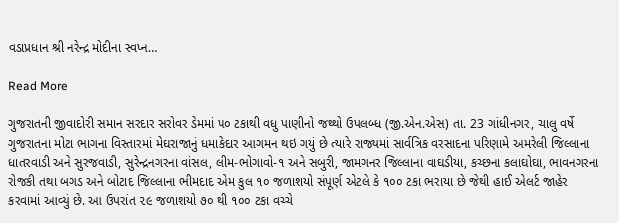વડાપ્રધાન શ્રી નરેન્દ્ર મોદીના સ્વપ્ન…

Read More

ગુજરાતની જીવાદોરી સમાન સરદાર સરોવર ડેમમાં ૫૦ ટકાથી વધુ પાણીનો જથ્થો ઉપલબ્ધ (જી.એન.એસ) તા. 23 ગાંધીનગર, ચાલુ વર્ષે ગુજરાતના મોટા ભાગના વિસ્તારમાં મેઘરાજાનું ધમાકેદાર આગમન થઇ ગયું છે ત્યારે રાજ્યમાં સાર્વત્રિક વરસાદના પરિણામે અમરેલી જિલ્લાના ધાતરવાડી અને સુરજવાડી, સુરેન્દ્રનગરના વાંસલ, લીમ-ભોગાવો-૧ અને સબુરી, જામગનર જિલ્લાના વાઘડીયા, કચ્છના કલાઘોઘા, ભાવનગરના રોજકી તથા બગડ અને બોટાદ જિલ્લાના ભીમદાદ એમ કુલ ૧૦ જળાશયો સંપૂર્ણ એટલે કે ૧૦૦ ટકા ભરાયા છે જેથી હાઈ એલર્ટ જાહેર કરવામાં આવ્યું છે. આ ઉપરાંત ૨૯ જળાશયો ૭૦ થી ૧૦૦ ટકા વચ્ચે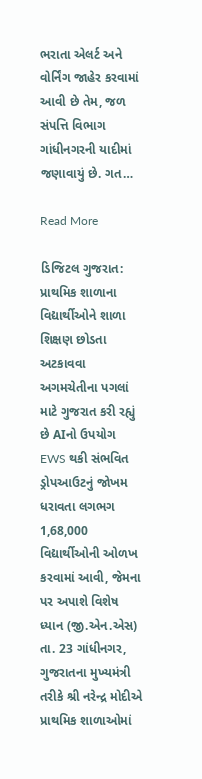ભરાતા એલર્ટ અને વોર્નિંગ જાહેર કરવામાં આવી છે તેમ, જળ સંપત્તિ વિભાગ ગાંધીનગરની યાદીમાં જણાવાયું છે. ગત…

Read More

ડિજિટલ ગુજરાત: પ્રાથમિક શાળાના વિદ્યાર્થીઓને શાળા શિક્ષણ છોડતા અટકાવવા અગમચેતીના પગલાં માટે ગુજરાત કરી રહ્યું છે AIનો ઉપયોગ EWS થકી સંભવિત ડ્રોપઆઉટનું જોખમ ધરાવતા લગભગ 1,68,000 વિદ્યાર્થીઓની ઓળખ કરવામાં આવી, જેમના પર અપાશે વિશેષ ધ્યાન (જી.એન.એસ) તા. 23 ગાંધીનગર, ગુજરાતના મુખ્યમંત્રી તરીકે શ્રી નરેન્દ્ર મોદીએ પ્રાથમિક શાળાઓમાં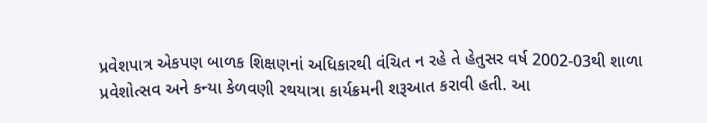પ્રવેશપાત્ર એકપણ બાળક શિક્ષણનાં અધિકારથી વંચિત ન રહે તે હેતુસર વર્ષ 2002-03થી શાળા પ્રવેશોત્સવ અને કન્યા કેળવણી રથયાત્રા કાર્યક્રમની શરૂઆત કરાવી હતી. આ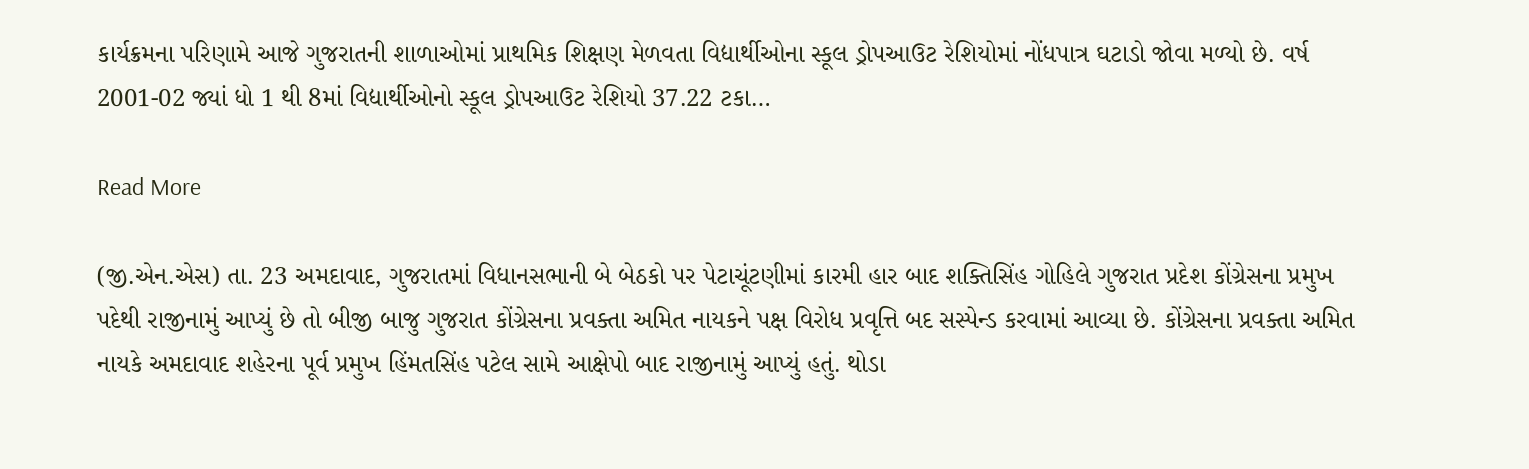કાર્યક્રમના પરિણામે આજે ગુજરાતની શાળાઓમાં પ્રાથમિક શિક્ષણ મેળવતા વિદ્યાર્થીઓના સ્કૂલ ડ્રોપઆઉટ રેશિયોમાં નોંધપાત્ર ઘટાડો જોવા મળ્યો છે. વર્ષ 2001-02 જ્યાં ધો 1 થી 8માં વિદ્યાર્થીઓનો સ્કૂલ ડ્રોપઆઉટ રેશિયો 37.22 ટકા…

Read More

(જી.એન.એસ) તા. 23 અમદાવાદ, ગુજરાતમાં વિધાનસભાની બે બેઠકો પર પેટાચૂંટણીમાં કારમી હાર બાદ શક્તિસિંહ ગોહિલે ગુજરાત પ્રદેશ કોંગ્રેસના પ્રમુખ પદેથી રાજીનામું આપ્યું છે તો બીજી બાજુ ગુજરાત કોંગ્રેસના પ્રવક્તા અમિત નાયકને પક્ષ વિરોધ પ્રવૃત્તિ બદ સસ્પેન્ડ કરવામાં આવ્યા છે. કોંગ્રેસના પ્રવક્તા અમિત નાયકે અમદાવાદ શહેરના પૂર્વ પ્રમુખ હિંમતસિંહ પટેલ સામે આક્ષેપો બાદ રાજીનામું આપ્યું હતું. થોડા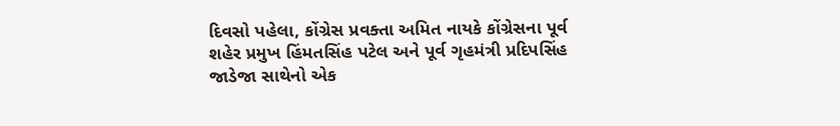દિવસો પહેલા, કોંગ્રેસ પ્રવક્તા અમિત નાયકે કોંગ્રેસના પૂર્વ શહેર પ્રમુખ હિંમતસિંહ પટેલ અને પૂર્વ ગૃહમંત્રી પ્રદિપસિંહ જાડેજા સાથેનો એક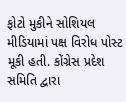ફોટો મુકીને સોશિયલ મીડિયામાં પક્ષ વિરોધ પોસ્ટ મૂકી હતી. કોંગ્રેસ પ્રદેશ સમિતિ દ્વારા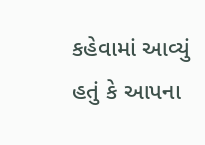કહેવામાં આવ્યું હતું કે આપના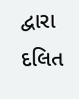દ્વારા દલિત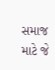સમાજ માટે જે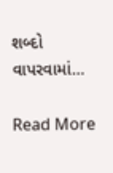શબ્દો વાપરવામાં…

Read More